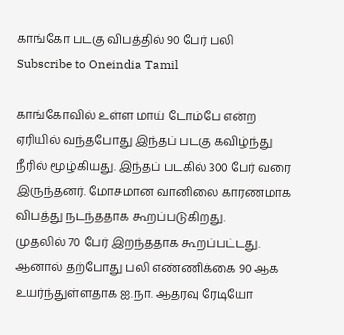காங்கோ படகு விபத்தில் 90 பேர் பலி
Subscribe to Oneindia Tamil

காங்கோவில் உள்ள மாய் டோம்பே என்ற ஏரியில் வந்தபோது இந்தப் படகு கவிழ்ந்து நீரில் மூழ்கியது. இந்தப் படகில் 300 பேர் வரை இருந்தனர். மோசமான வானிலை காரணமாக விபத்து நடந்ததாக கூறப்படுகிறது.
முதலில் 70 பேர் இறந்ததாக கூறப்பட்டது. ஆனால் தற்போது பலி எண்ணிக்கை 90 ஆக உயர்ந்துள்ளதாக ஐ.நா. ஆதரவு ரேடியோ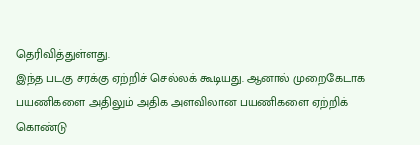தெரிவித்துள்ளது.
இந்த படகு சரக்கு ஏற்றிச் செல்லக் கூடியது. ஆனால் முறைகேடாக பயணிகளை அதிலும் அதிக அளவிலான பயணிகளை ஏற்றிக் கொண்டு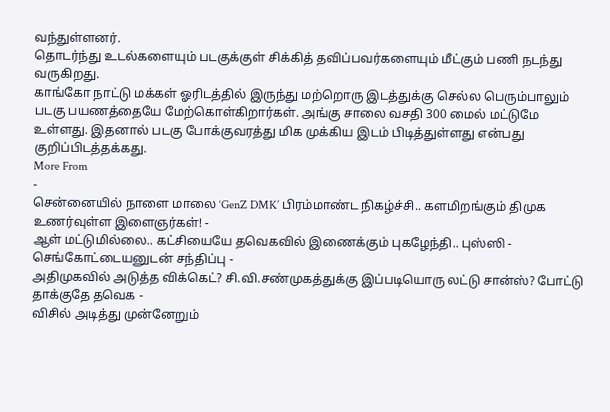வந்துள்ளனர்.
தொடர்ந்து உடல்களையும் படகுக்குள் சிக்கித் தவிப்பவர்களையும் மீட்கும் பணி நடந்து வருகிறது.
காங்கோ நாட்டு மக்கள் ஓரிடத்தில் இருந்து மற்றொரு இடத்துக்கு செல்ல பெரும்பாலும் படகு பயணத்தையே மேற்கொள்கிறார்கள். அங்கு சாலை வசதி 300 மைல் மட்டுமே உள்ளது. இதனால் படகு போக்குவரத்து மிக முக்கிய இடம் பிடித்துள்ளது என்பது குறிப்பிடத்தக்கது.
More From
-
சென்னையில் நாளை மாலை ‘GenZ DMK’ பிரம்மாண்ட நிகழ்ச்சி.. களமிறங்கும் திமுக உணர்வுள்ள இளைஞர்கள்! -
ஆள் மட்டுமில்லை.. கட்சியையே தவெகவில் இணைக்கும் புகழேந்தி.. புஸ்ஸி - செங்கோட்டையனுடன் சந்திப்பு -
அதிமுகவில் அடுத்த விக்கெட்? சி.வி.சண்முகத்துக்கு இப்படியொரு லட்டு சான்ஸ்? போட்டு தாக்குதே தவெக -
விசில் அடித்து முன்னேறும்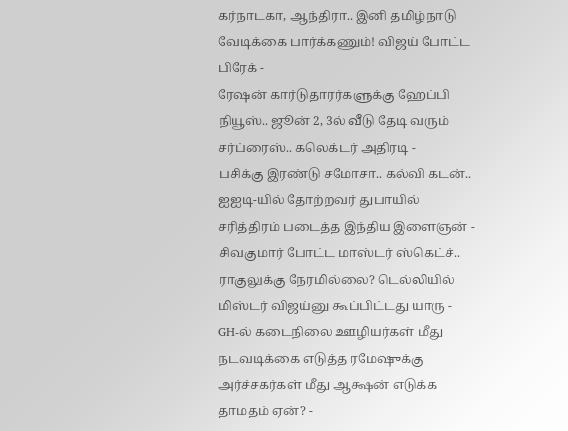கர்நாடகா, ஆந்திரா.. இனி தமிழ்நாடு வேடிக்கை பார்க்கணும்! விஜய் போட்ட பிரேக் -
ரேஷன் கார்டுதாரர்களுக்கு ஹேப்பி நியூஸ்.. ஜூன் 2, 3ல் வீடு தேடி வரும் சர்ப்ரைஸ்.. கலெக்டர் அதிரடி -
பசிக்கு இரண்டு சமோசா.. கல்வி கடன்.. ஐஐடி-யில் தோற்றவர் துபாயில் சரித்திரம் படைத்த இந்திய இளைஞன் -
சிவகுமார் போட்ட மாஸ்டர் ஸ்கெட்ச்.. ராகுலுக்கு நேரமில்லை? டெல்லியில் மிஸ்டர் விஜய்னு கூப்பிட்டது யாரு -
GH-ல் கடைநிலை ஊழியர்கள் மீது நடவடிக்கை எடுத்த ரமேஷுக்கு அர்ச்சகர்கள் மீது ஆக்ஷன் எடுக்க தாமதம் ஏன்? -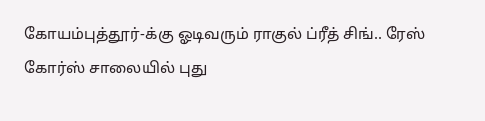கோயம்புத்தூர்-க்கு ஓடிவரும் ராகுல் ப்ரீத் சிங்.. ரேஸ் கோர்ஸ் சாலையில் புது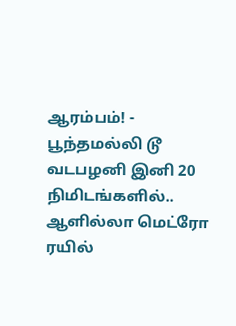ஆரம்பம்! -
பூந்தமல்லி டூ வடபழனி இனி 20 நிமிடங்களில்.. ஆளில்லா மெட்ரோ ரயில்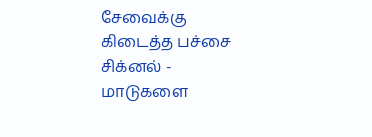சேவைக்கு கிடைத்த பச்சை சிக்னல் -
மாடுகளை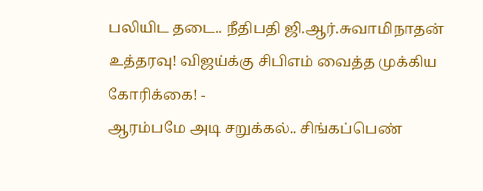பலியிட தடை.. நீதிபதி ஜி.ஆர்.சுவாமிநாதன் உத்தரவு! விஜய்க்கு சிபிஎம் வைத்த முக்கிய கோரிக்கை! -
ஆரம்பமே அடி சறுக்கல்.. சிங்கப்பெண்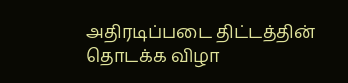அதிரடிப்படை திட்டத்தின் தொடக்க விழா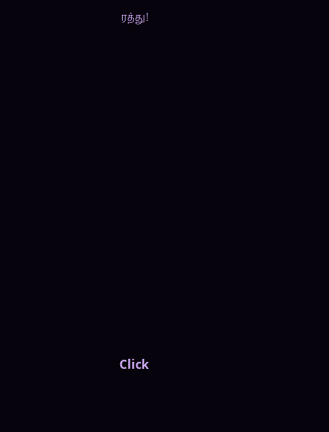ரத்து!












Click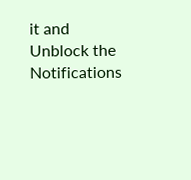it and Unblock the Notifications